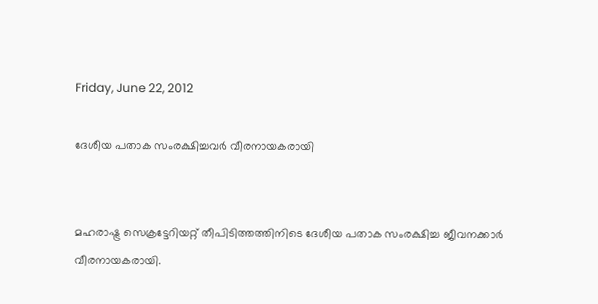Friday, June 22, 2012

ദേശീയ പതാക സംരക്ഷിച്ചവര്‍ വീരനായകരായി


മഹരാഷ്ട്ര സെക്രട്ടേറിയറ്റ് തീപിടിത്തത്തിനിടെ ദേശീയ പതാക സംരക്ഷിച്ച ജീവനക്കാര്‍ വീരനായകരായി.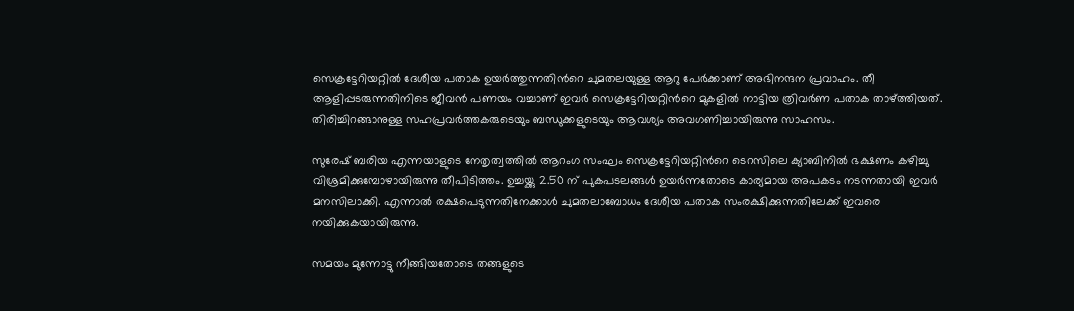സെക്രട്ടേറിയറ്റില്‍ ദേശീയ പതാക ഉയര്‍ത്തുന്നതിന്‍റെ ചുമതലയുള്ള ആറു പേര്‍ക്കാണ് അഭിനന്ദന പ്രവാഹം. തീ ആളിപ്പടരുന്നതിനിടെ ജീവന്‍ പണയം വച്ചാണ് ഇവര്‍ സെക്രട്ടേറിയറ്റിന്‍റെ മുകളില്‍ നാട്ടിയ ത്രിവര്‍ണ പതാക താഴ്ത്തിയത്. തിരിച്ചിറങ്ങാനുള്ള സഹപ്രവര്‍ത്തകരുടെയും ബന്ധുക്കളുടെയും ആവശ്യം അവഗണിച്ചായിരുന്നു സാഹസം.

സുരേഷ് ബരിയ എന്നയാളുടെ നേതൃത്വത്തില്‍ ആറംഗ സംഘം സെക്രട്ടേറിയറ്റിന്‍റെ ടെറസിലെ ക്യാബിനില്‍ ഭക്ഷണം കഴിച്ചു വിശ്രമിക്കുമ്പോഴായിരുന്നു തീപിടിത്തം. ഉച്ചയ്ക്കു 2.50 ന് പുകപടലങ്ങള്‍ ഉയര്‍ന്നതോടെ കാര്യമായ അപകടം നടന്നതായി ഇവര്‍ മനസിലാക്കി. എന്നാല്‍ രക്ഷപെടുന്നതിനേക്കാള്‍ ചുമതലാബോധം ദേശീയ പതാക സംരക്ഷിക്കുന്നതിലേക്ക് ഇവരെ നയിക്കുകയായിരുന്നു.

സമയം മുന്നോട്ടു നീങ്ങിയതോടെ തങ്ങളുടെ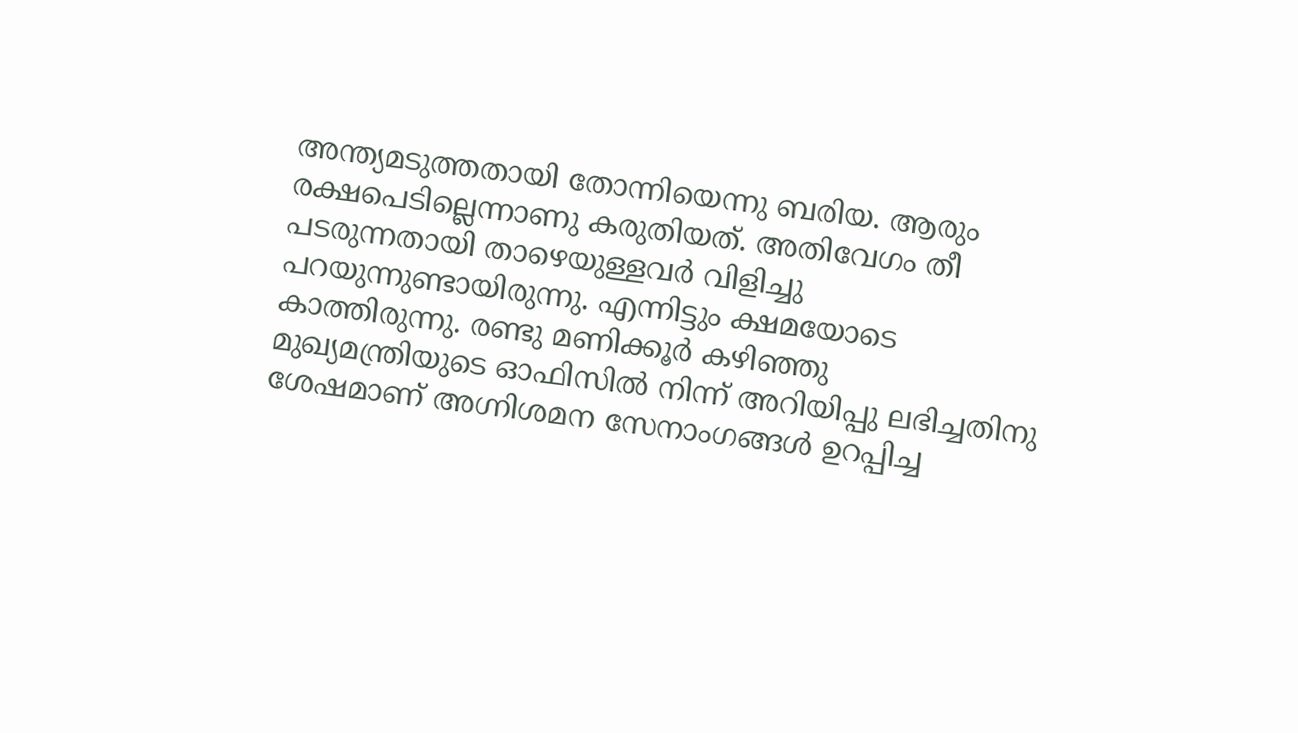അന്ത്യമടുത്തതായി തോന്നിയെന്നു ബരിയ. ആരും രക്ഷപെടില്ലെന്നാണു കരുതിയത്. അതിവേഗം തീ പടരുന്നതായി താഴെയുള്ളവര്‍ വിളിച്ചു പറയുന്നുണ്ടായിരുന്നു. എന്നിട്ടും ക്ഷമയോടെ കാത്തിരുന്നു. രണ്ടു മണിക്കൂര്‍ കഴിഞ്ഞു മുഖ്യമന്ത്രിയുടെ ഓഫിസില്‍ നിന്ന് അറിയിപ്പു ലഭിച്ചതിനു ശേഷമാണ് അഗ്നിശമന സേനാംഗങ്ങള്‍ ഉറപ്പിച്ച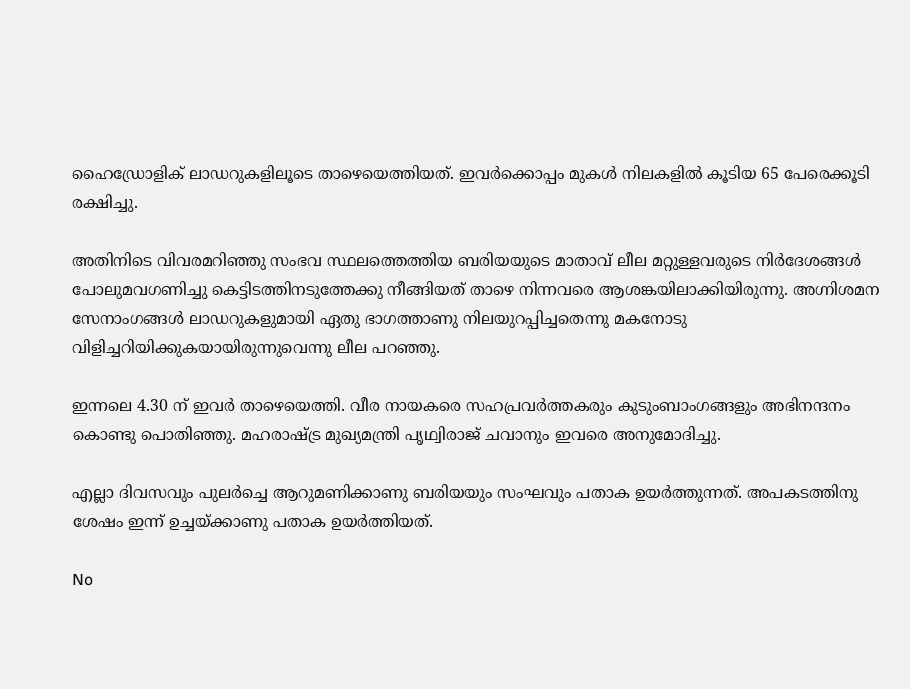ഹൈഡ്രോളിക് ലാഡറുകളിലൂടെ താഴെയെത്തിയത്. ഇവര്‍ക്കൊപ്പം മുകള്‍ നിലകളില്‍ കൂടിയ 65 പേരെക്കൂടി രക്ഷിച്ചു.

അതിനിടെ വിവരമറിഞ്ഞു സംഭവ സ്ഥലത്തെത്തിയ ബരിയയുടെ മാതാവ് ലീല മറ്റുള്ളവരുടെ നിര്‍ദേശങ്ങള്‍ പോലുമവഗണിച്ചു കെട്ടിടത്തിനടുത്തേക്കു നീങ്ങിയത് താഴെ നിന്നവരെ ആശങ്കയിലാക്കിയിരുന്നു. അഗ്നിശമന സേനാംഗങ്ങള്‍ ലാഡറുകളുമായി ഏതു ഭാഗത്താണു നിലയുറപ്പിച്ചതെന്നു മകനോടു വിളിച്ചറിയിക്കുകയായിരുന്നുവെന്നു ലീല പറഞ്ഞു.

ഇന്നലെ 4.30 ന് ഇവര്‍ താഴെയെത്തി. വീര നായകരെ സഹപ്രവര്‍ത്തകരും കുടുംബാംഗങ്ങളും അഭിനന്ദനം കൊണ്ടു പൊതിഞ്ഞു. മഹരാഷ്ട്ര മുഖ്യമന്ത്രി പൃഥ്വിരാജ് ചവാനും ഇവരെ അനുമോദിച്ചു.

എല്ലാ ദിവസവും പുലര്‍ച്ചെ ആറുമണിക്കാണു ബരിയയും സംഘവും പതാക ഉയര്‍ത്തുന്നത്. അപകടത്തിനു ശേഷം ഇന്ന് ഉച്ചയ്ക്കാണു പതാക ഉയര്‍ത്തിയത്.

No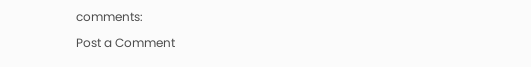comments:

Post a Comment